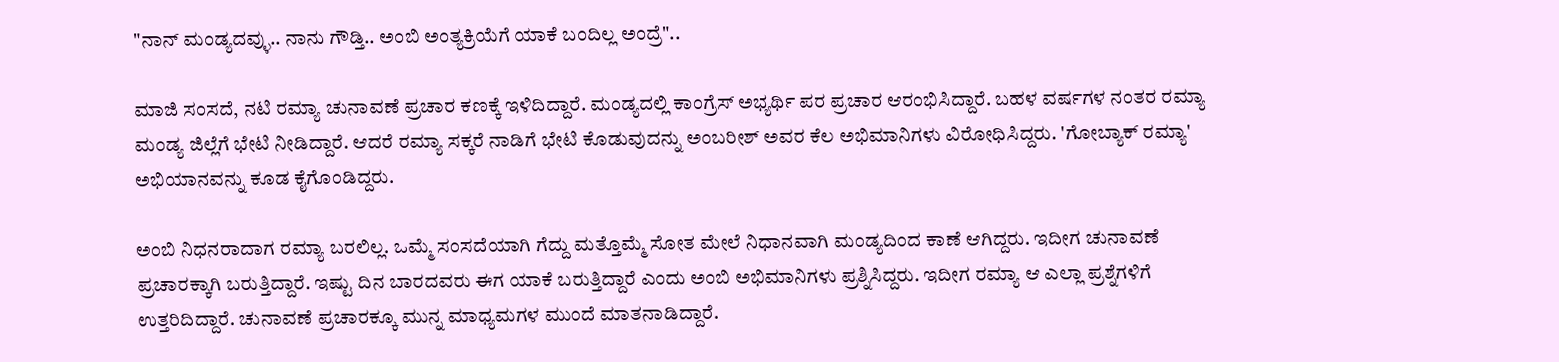"ನಾನ್ ಮಂಡ್ಯದವ್ಳು.. ನಾನು ಗೌಡ್ತಿ.. ಅಂಬಿ ಅಂತ್ಯಕ್ರಿಯೆಗೆ ಯಾಕೆ ಬಂದಿಲ್ಲ ಅಂದ್ರೆ"..

ಮಾಜಿ ಸಂಸದೆ, ನಟಿ ರಮ್ಯಾ ಚುನಾವಣೆ ಪ್ರಚಾರ ಕಣಕ್ಕೆ ಇಳಿದಿದ್ದಾರೆ. ಮಂಡ್ಯದಲ್ಲಿ ಕಾಂಗ್ರೆಸ್‌ ಅಭ್ಯರ್ಥಿ ಪರ ಪ್ರಚಾರ ಆರಂಭಿಸಿದ್ದಾರೆ. ಬಹಳ ವರ್ಷಗಳ ನಂತರ ರಮ್ಯಾ ಮಂಡ್ಯ ಜಿಲ್ಲೆಗೆ ಭೇಟಿ ನೀಡಿದ್ದಾರೆ. ಆದರೆ ರಮ್ಯಾ ಸಕ್ಕರೆ ನಾಡಿಗೆ ಭೇಟಿ ಕೊಡುವುದನ್ನು ಅಂಬರೀಶ್ ಅವರ ಕೆಲ ಅಭಿಮಾನಿಗಳು ವಿರೋಧಿಸಿದ್ದರು. 'ಗೋಬ್ಯಾಕ್ ರಮ್ಯಾ' ಅಭಿಯಾನವನ್ನು ಕೂಡ ಕೈಗೊಂಡಿದ್ದರು.

ಅಂಬಿ ನಿಧನರಾದಾಗ ರಮ್ಯಾ ಬರಲಿಲ್ಲ. ಒಮ್ಮೆ ಸಂಸದೆಯಾಗಿ ಗೆದ್ದು ಮತ್ತೊಮ್ಮೆ ಸೋತ ಮೇಲೆ ನಿಧಾನವಾಗಿ ಮಂಡ್ಯದಿಂದ ಕಾಣೆ ಆಗಿದ್ದರು. ಇದೀಗ ಚುನಾವಣೆ ಪ್ರಚಾರಕ್ಕಾಗಿ ಬರುತ್ತಿದ್ದಾರೆ. ಇಷ್ಟು ದಿನ ಬಾರದವರು ಈಗ ಯಾಕೆ ಬರುತ್ತಿದ್ದಾರೆ ಎಂದು ಅಂಬಿ ಅಭಿಮಾನಿಗಳು ಪ್ರಶ್ನಿಸಿದ್ದರು. ಇದೀಗ ರಮ್ಯಾ ಆ ಎಲ್ಲಾ ಪ್ರಶ್ನೆಗಳಿಗೆ ಉತ್ತರಿದಿದ್ದಾರೆ. ಚುನಾವಣೆ ಪ್ರಚಾರಕ್ಕೂ ಮುನ್ನ ಮಾಧ್ಯಮಗಳ ಮುಂದೆ ಮಾತನಾಡಿದ್ದಾರೆ.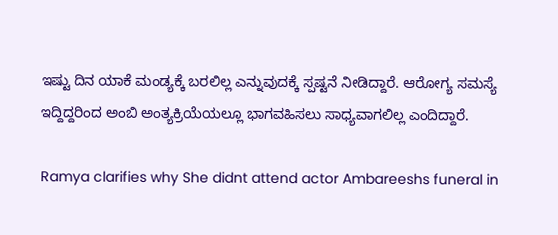ಇಷ್ಟು ದಿನ ಯಾಕೆ ಮಂಡ್ಯಕ್ಕೆ ಬರಲಿಲ್ಲ ಎನ್ನುವುದಕ್ಕೆ ಸ್ಪಷ್ಟನೆ ನೀಡಿದ್ದಾರೆ. ಆರೋಗ್ಯ ಸಮಸ್ಯೆ ಇದ್ದಿದ್ದರಿಂದ ಅಂಬಿ ಅಂತ್ಯಕ್ರಿಯೆಯಲ್ಲೂ ಭಾಗವಹಿಸಲು ಸಾಧ್ಯವಾಗಲಿಲ್ಲ ಎಂದಿದ್ದಾರೆ.

Ramya clarifies why She didnt attend actor Ambareeshs funeral in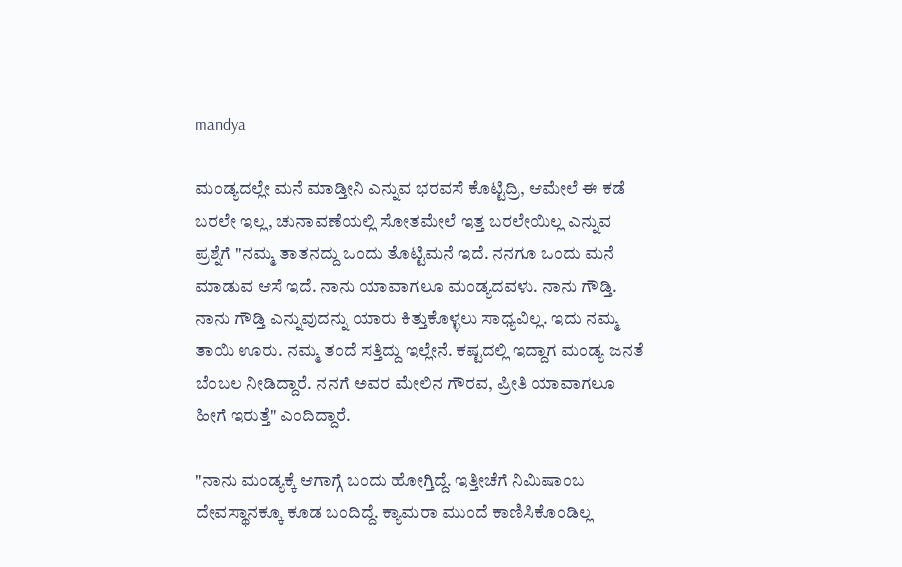mandya

ಮಂಡ್ಯದಲ್ಲೇ ಮನೆ ಮಾಡ್ತೀನಿ ಎನ್ನುವ ಭರವಸೆ ಕೊಟ್ಟಿದ್ರಿ, ಆಮೇಲೆ ಈ ಕಡೆ ಬರಲೇ ಇಲ್ಲ, ಚುನಾವಣೆಯಲ್ಲಿ ಸೋತಮೇಲೆ ಇತ್ತ ಬರಲೇಯಿಲ್ಲ ಎನ್ನುವ ಪ್ರಶ್ನೆಗೆ "ನಮ್ಮ ತಾತನದ್ದು ಒಂದು ತೊಟ್ಟಿಮನೆ ಇದೆ. ನನಗೂ ಒಂದು ಮನೆ ಮಾಡುವ ಆಸೆ ಇದೆ. ನಾನು ಯಾವಾಗಲೂ ಮಂಡ್ಯದವಳು. ನಾನು ಗೌಡ್ತಿ. ನಾನು ಗೌಡ್ತಿ ಎನ್ನುವುದನ್ನು ಯಾರು ಕಿತ್ತುಕೊಳ್ಳಲು ಸಾಧ್ಯವಿಲ್ಲ. ಇದು ನಮ್ಮ ತಾಯಿ ಊರು. ನಮ್ಮ ತಂದೆ ಸತ್ತಿದ್ದು ಇಲ್ಲೇನೆ. ಕಷ್ಟದಲ್ಲಿ ಇದ್ದಾಗ ಮಂಡ್ಯ ಜನತೆ ಬೆಂಬಲ ನೀಡಿದ್ದಾರೆ. ನನಗೆ ಅವರ ಮೇಲಿನ ಗೌರವ, ಪ್ರೀತಿ ಯಾವಾಗಲೂ ಹೀಗೆ ಇರುತ್ತೆ" ಎಂದಿದ್ದಾರೆ.

"ನಾನು ಮಂಡ್ಯಕ್ಕೆ ಆಗಾಗ್ಗೆ ಬಂದು ಹೋಗ್ತಿದ್ದೆ. ಇತ್ತೀಚೆಗೆ ನಿಮಿಷಾಂಬ ದೇವಸ್ಥಾನಕ್ಕೂ ಕೂಡ ಬಂದಿದ್ದೆ. ಕ್ಯಾಮರಾ ಮುಂದೆ ಕಾಣಿಸಿಕೊಂಡಿಲ್ಲ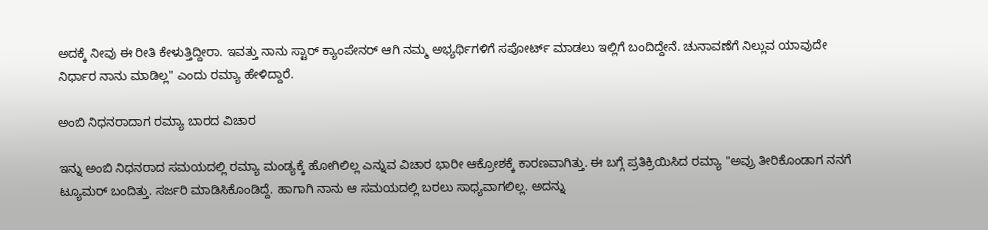ಅದಕ್ಕೆ ನೀವು ಈ ರೀತಿ ಕೇಳುತ್ತಿದ್ದೀರಾ. ಇವತ್ತು ನಾನು ಸ್ಟಾರ್ ಕ್ಯಾಂಪೇನರ್ ಆಗಿ ನಮ್ಮ ಅಭ್ಯರ್ಥಿಗಳಿಗೆ ಸಪೋರ್ಟ್ ಮಾಡಲು ಇಲ್ಲಿಗೆ ಬಂದಿದ್ದೇನೆ. ಚುನಾವಣೆಗೆ ನಿಲ್ಲುವ ಯಾವುದೇ ನಿರ್ಧಾರ ನಾನು ಮಾಡಿಲ್ಲ" ಎಂದು ರಮ್ಯಾ ಹೇಳಿದ್ದಾರೆ.

ಅಂಬಿ ನಿಧನರಾದಾಗ ರಮ್ಯಾ ಬಾರದ ವಿಚಾರ

ಇನ್ನು ಅಂಬಿ ನಿಧನರಾದ ಸಮಯದಲ್ಲಿ ರಮ್ಯಾ ಮಂಡ್ಯಕ್ಕೆ ಹೋಗಿಲಿಲ್ಲ ಎನ್ನುವ ವಿಚಾರ ಭಾರೀ ಆಕ್ರೋಶಕ್ಕೆ ಕಾರಣವಾಗಿತ್ತು. ಈ ಬಗ್ಗೆ ಪ್ರತಿಕ್ರಿಯಿಸಿದ ರಮ್ಯಾ "ಅವ್ರು ತೀರಿಕೊಂಡಾಗ ನನಗೆ ಟ್ಯೂಮರ್ ಬಂದಿತ್ತು. ಸರ್ಜರಿ ಮಾಡಿಸಿಕೊಂಡಿದ್ದೆ. ಹಾಗಾಗಿ ನಾನು ಆ ಸಮಯದಲ್ಲಿ ಬರಲು ಸಾಧ್ಯವಾಗಲಿಲ್ಲ. ಅದನ್ನು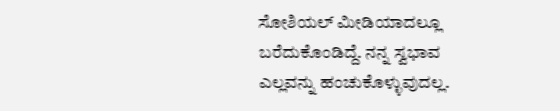ಸೋಶಿಯಲ್ ಮೀಡಿಯಾದಲ್ಲೂ ಬರೆದುಕೊಂಡಿದ್ದೆ. ನನ್ನ ಸ್ವಭಾವ ಎಲ್ಲವನ್ನು ಹಂಚುಕೊಳ್ಳುವುದಲ್ಲ.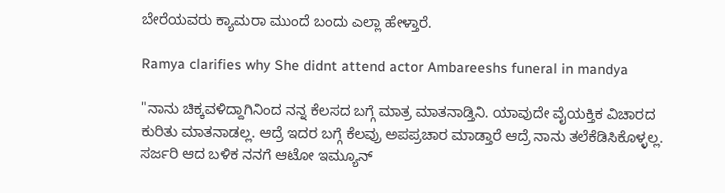ಬೇರೆಯವರು ಕ್ಯಾಮರಾ ಮುಂದೆ ಬಂದು ಎಲ್ಲಾ ಹೇಳ್ತಾರೆ.

Ramya clarifies why She didnt attend actor Ambareeshs funeral in mandya

"ನಾನು ಚಿಕ್ಕವಳಿದ್ದಾಗಿನಿಂದ ನನ್ನ ಕೆಲಸದ ಬಗ್ಗೆ ಮಾತ್ರ ಮಾತನಾಡ್ತಿನಿ. ಯಾವುದೇ ವೈಯಕ್ತಿಕ ವಿಚಾರದ ಕುರಿತು ಮಾತನಾಡಲ್ಲ. ಆದ್ರೆ ಇದರ ಬಗ್ಗೆ ಕೆಲವ್ರು ಅಪಪ್ರಚಾರ ಮಾಡ್ತಾರೆ ಆದ್ರೆ ನಾನು ತಲೆಕೆಡಿಸಿಕೊಳ್ಳಲ್ಲ. ಸರ್ಜರಿ ಆದ ಬಳಿಕ ನನಗೆ ಆಟೋ ಇಮ್ಯೂನ್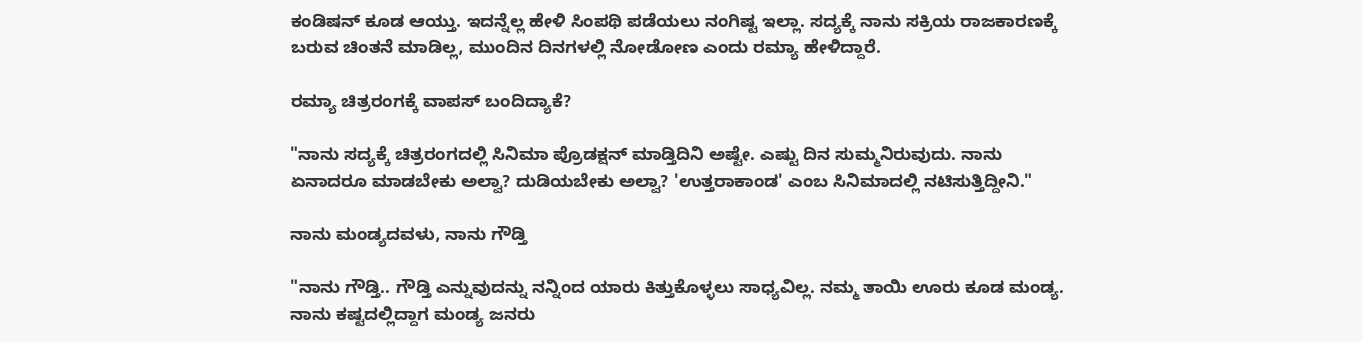ಕಂಡಿಷನ್ ಕೂಡ ಆಯ್ತು. ಇದನ್ನೆಲ್ಲ ಹೇಳಿ ಸಿಂಪಥಿ ಪಡೆಯಲು ನಂಗಿಷ್ಟ ಇಲ್ಲಾ. ಸದ್ಯಕ್ಕೆ ನಾನು ಸಕ್ರಿಯ ರಾಜಕಾರಣಕ್ಕೆ ಬರುವ ಚಿಂತನೆ ಮಾಡಿಲ್ಲ, ಮುಂದಿನ ದಿನಗಳಲ್ಲಿ ನೋಡೋಣ ಎಂದು ರಮ್ಯಾ ಹೇಳಿದ್ದಾರೆ.

ರಮ್ಯಾ ಚಿತ್ರರಂಗಕ್ಕೆ ವಾಪಸ್ ಬಂದಿದ್ಯಾಕೆ?

"ನಾನು ಸದ್ಯಕ್ಕೆ ಚಿತ್ರರಂಗದಲ್ಲಿ ಸಿನಿಮಾ ಪ್ರೊಡಕ್ಷನ್ ಮಾಡ್ತಿದಿನಿ ಅಷ್ಟೇ. ಎಷ್ಟು ದಿನ ಸುಮ್ಮನಿರುವುದು. ನಾನು ಏನಾದರೂ ಮಾಡಬೇಕು ಅಲ್ವಾ? ದುಡಿಯಬೇಕು ಅಲ್ವಾ? 'ಉತ್ತರಾಕಾಂಡ' ಎಂಬ ಸಿನಿಮಾದಲ್ಲಿ ನಟಿಸುತ್ತಿದ್ದೀನಿ."

ನಾನು ಮಂಡ್ಯದವಳು, ನಾನು ಗೌಡ್ತಿ

"ನಾನು ಗೌಡ್ತಿ.. ಗೌಡ್ತಿ ಎನ್ನುವುದನ್ನು ನನ್ನಿಂದ ಯಾರು ಕಿತ್ತುಕೊಳ್ಳಲು ಸಾಧ್ಯವಿಲ್ಲ. ನಮ್ಮ ತಾಯಿ ಊರು ಕೂಡ ಮಂಡ್ಯ. ನಾನು ಕಷ್ಟದಲ್ಲಿದ್ದಾಗ ಮಂಡ್ಯ ಜನರು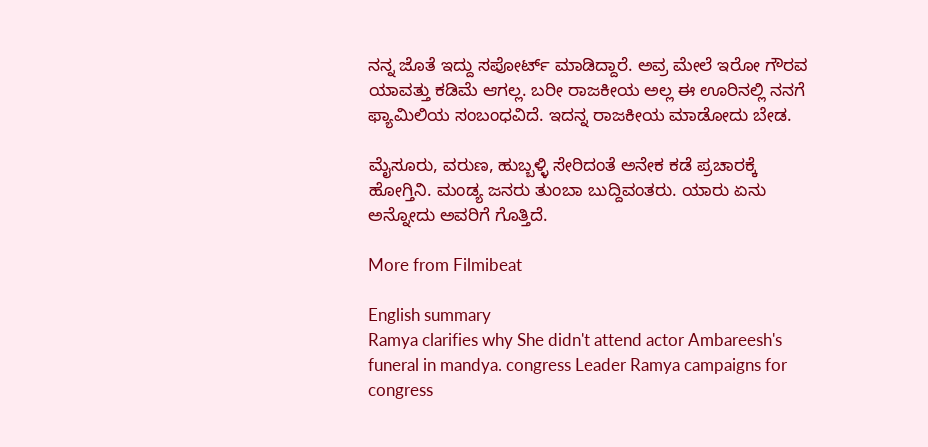ನನ್ನ ಜೊತೆ ಇದ್ದು ಸಪೋರ್ಟ್ ಮಾಡಿದ್ದಾರೆ. ಅವ್ರ ಮೇಲೆ ಇರೋ ಗೌರವ ಯಾವತ್ತು ಕಡಿಮೆ ಆಗಲ್ಲ. ಬರೀ ರಾಜಕೀಯ ಅಲ್ಲ ಈ ಊರಿನಲ್ಲಿ ನನಗೆ ಫ್ಯಾಮಿಲಿಯ ಸಂಬಂಧವಿದೆ. ಇದನ್ನ ರಾಜಕೀಯ ಮಾಡೋದು ಬೇಡ.

ಮೈಸೂರು, ವರುಣ, ಹುಬ್ಬಳ್ಳಿ ಸೇರಿದಂತೆ ಅನೇಕ ಕಡೆ ಪ್ರಚಾರಕ್ಕೆ ಹೋಗ್ತಿನಿ. ಮಂಡ್ಯ ಜನರು ತುಂಬಾ ಬುದ್ದಿವಂತರು. ಯಾರು ಏನು ಅನ್ನೋದು ಅವರಿಗೆ ಗೊತ್ತಿದೆ.

More from Filmibeat

English summary
Ramya clarifies why She didn't attend actor Ambareesh's funeral in mandya. congress Leader Ramya campaigns for congress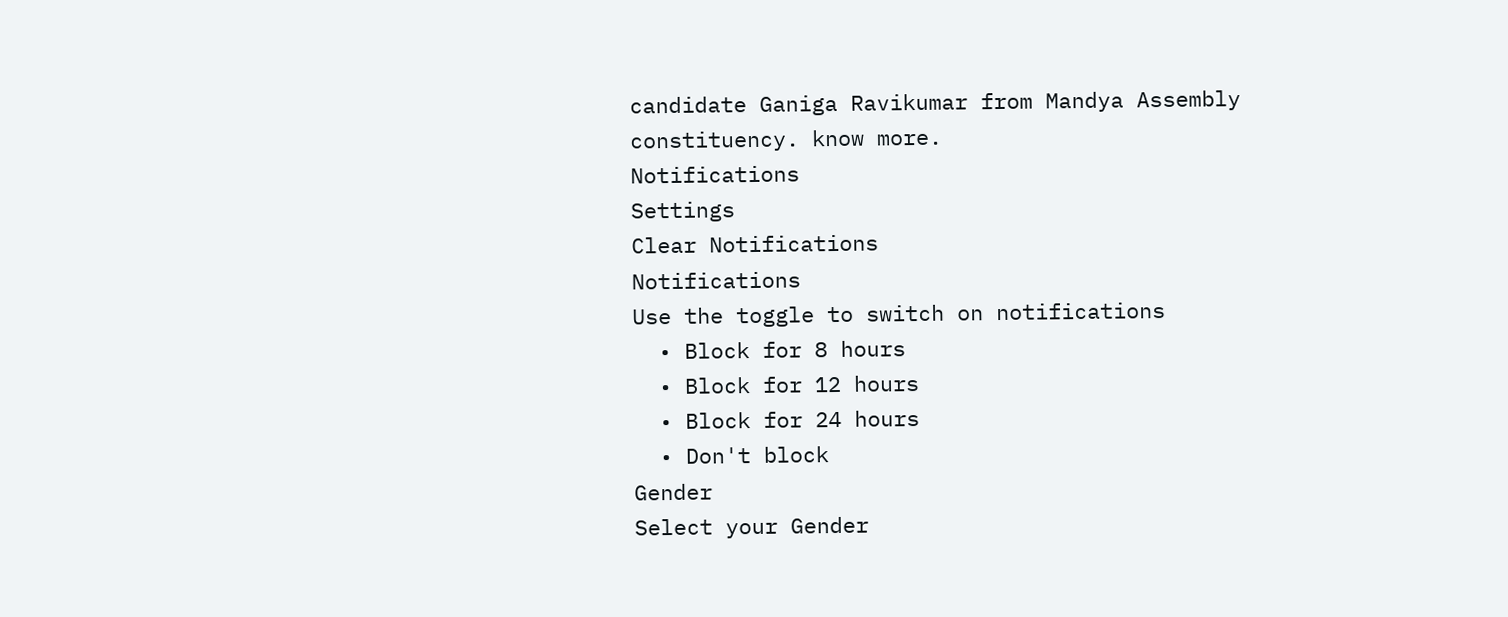candidate Ganiga Ravikumar from Mandya Assembly constituency. know more.
Notifications
Settings
Clear Notifications
Notifications
Use the toggle to switch on notifications
  • Block for 8 hours
  • Block for 12 hours
  • Block for 24 hours
  • Don't block
Gender
Select your Gender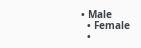• Male
  • Female
  •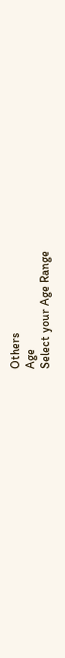Others
Age
Select your Age Range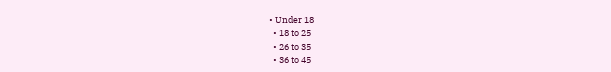• Under 18
  • 18 to 25
  • 26 to 35
  • 36 to 45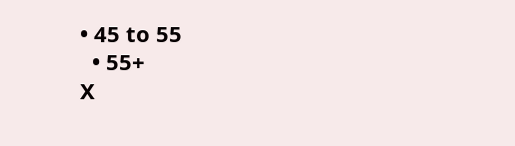• 45 to 55
  • 55+
X